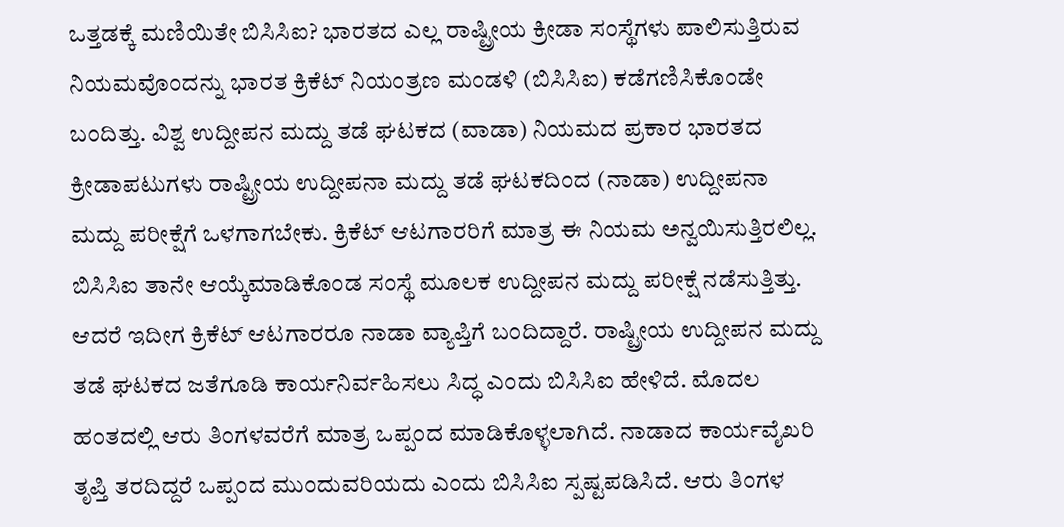ಒತ್ತಡಕ್ಕೆ ಮಣಿಯಿತೇ ಬಿಸಿಸಿಐ? ಭಾರತದ ಎಲ್ಲ ರಾಷ್ಟ್ರೀಯ ಕ್ರೀಡಾ ಸಂಸ್ಥೆಗಳು ಪಾಲಿಸುತ್ತಿರುವ ನಿಯಮವೊಂದನ್ನು ಭಾರತ ಕ್ರಿಕೆಟ್‌ ನಿಯಂತ್ರಣ ಮಂಡಳಿ (ಬಿಸಿಸಿಐ) ಕಡೆಗಣಿಸಿಕೊಂಡೇ ಬಂದಿತ್ತು. ವಿಶ್ವ ಉದ್ದೀಪನ ಮದ್ದು ತಡೆ ಘಟಕದ (ವಾಡಾ) ನಿಯಮದ ಪ್ರಕಾರ ಭಾರತದ ಕ್ರೀಡಾಪಟುಗಳು ರಾಷ್ಟ್ರೀಯ ಉದ್ದೀಪನಾ ಮದ್ದು ತಡೆ ಘಟಕದಿಂದ (ನಾಡಾ) ಉದ್ದೀಪನಾ ಮದ್ದು ಪರೀಕ್ಷೆಗೆ ಒಳಗಾಗಬೇಕು. ಕ್ರಿಕೆಟ್‌ ಆಟಗಾರರಿಗೆ ಮಾತ್ರ ಈ ನಿಯಮ ಅನ್ವಯಿಸುತ್ತಿರಲಿಲ್ಲ. ಬಿಸಿಸಿಐ ತಾನೇ ಆಯ್ಕೆಮಾಡಿಕೊಂಡ ಸಂಸ್ಥೆ ಮೂಲಕ ಉದ್ದೀಪನ ಮದ್ದು ಪರೀಕ್ಷೆ ನಡೆಸುತ್ತಿತ್ತು. ಆದರೆ ಇದೀಗ ಕ್ರಿಕೆಟ್‌ ಆಟಗಾರರೂ ನಾಡಾ ವ್ಯಾಪ್ತಿಗೆ ಬಂದಿದ್ದಾರೆ. ರಾಷ್ಟ್ರೀಯ ಉದ್ದೀಪನ ಮದ್ದು ತಡೆ ಘಟಕದ ಜತೆಗೂಡಿ ಕಾರ್ಯನಿರ್ವಹಿಸಲು ಸಿದ್ಧ ಎಂದು ಬಿಸಿಸಿಐ ಹೇಳಿದೆ. ಮೊದಲ ಹಂತದಲ್ಲಿ ಆರು ತಿಂಗಳವರೆಗೆ ಮಾತ್ರ ಒಪ್ಪಂದ ಮಾಡಿಕೊಳ್ಳಲಾಗಿದೆ. ನಾಡಾದ ಕಾರ್ಯವೈಖರಿ ತೃಪ್ತಿ ತರದಿದ್ದರೆ ಒಪ್ಪಂದ ಮುಂದುವರಿಯದು ಎಂದು ಬಿಸಿಸಿಐ ಸ್ಪಷ್ಟಪಡಿಸಿದೆ. ಆರು ತಿಂಗಳ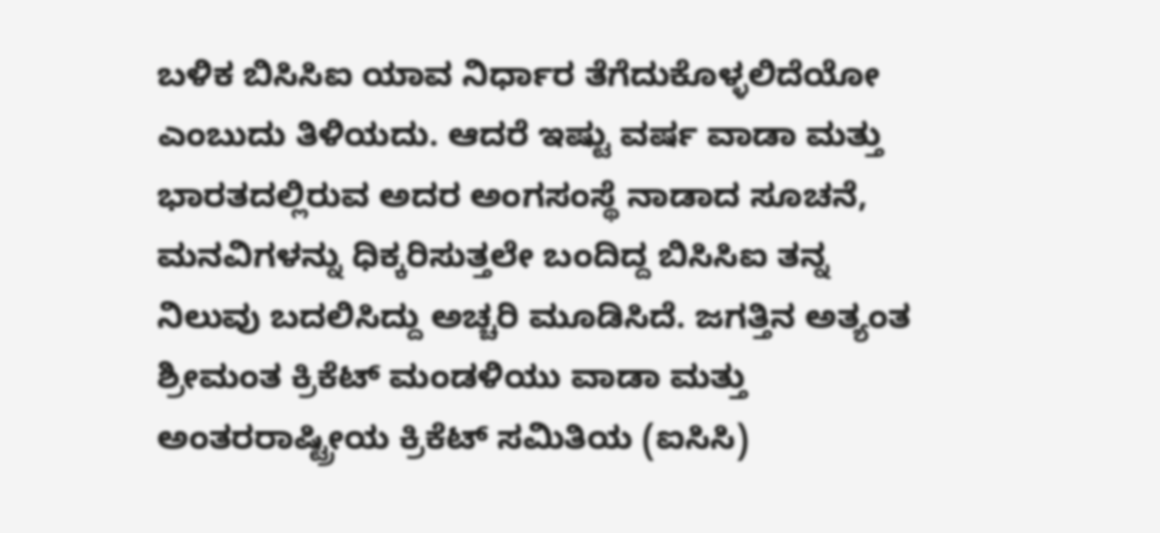ಬಳಿಕ ಬಿಸಿಸಿಐ ಯಾವ ನಿರ್ಧಾರ ತೆಗೆದುಕೊಳ್ಳಲಿದೆಯೋ ಎಂಬುದು ತಿಳಿಯದು. ಆದರೆ ಇಷ್ಟು ವರ್ಷ ವಾಡಾ ಮತ್ತು ಭಾರತದಲ್ಲಿರುವ ಅದರ ಅಂಗಸಂಸ್ಥೆ ನಾಡಾದ ಸೂಚನೆ, ಮನವಿಗಳನ್ನು ಧಿಕ್ಕರಿಸುತ್ತಲೇ ಬಂದಿದ್ದ ಬಿಸಿಸಿಐ ತನ್ನ ನಿಲುವು ಬದಲಿಸಿದ್ದು ಅಚ್ಚರಿ ಮೂಡಿಸಿದೆ. ಜಗತ್ತಿನ ಅತ್ಯಂತ ಶ್ರೀಮಂತ ಕ್ರಿಕೆಟ್‌ ಮಂಡಳಿಯು ವಾಡಾ ಮತ್ತು ಅಂತರರಾಷ್ಟ್ರೀಯ ಕ್ರಿಕೆಟ್‌ ಸಮಿತಿಯ (ಐಸಿಸಿ)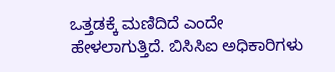ಒತ್ತಡಕ್ಕೆ ಮಣಿದಿದೆ ಎಂದೇ ಹೇಳಲಾಗುತ್ತಿದೆ. ಬಿಸಿಸಿಐ ಅಧಿಕಾರಿಗಳು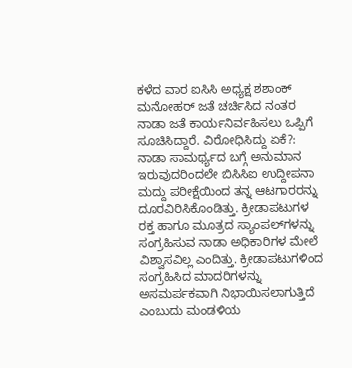ಕಳೆದ ವಾರ ಐಸಿಸಿ ಅಧ್ಯಕ್ಷ ಶಶಾಂಕ್ ಮನೋಹರ್‌ ಜತೆ ಚರ್ಚಿಸಿದ ನಂತರ ನಾಡಾ ಜತೆ ಕಾರ್ಯನಿರ್ವಹಿಸಲು ಒಪ್ಪಿಗೆ ಸೂಚಿಸಿದ್ದಾರೆ. ವಿರೋಧಿಸಿದ್ದು ಏಕೆ?: ನಾಡಾ ಸಾಮರ್ಥ್ಯದ ಬಗ್ಗೆ ಅನುಮಾನ ಇರುವುದರಿಂದಲೇ ಬಿಸಿಸಿಐ ಉದ್ದೀಪನಾ ಮದ್ದು ಪರೀಕ್ಷೆಯಿಂದ ತನ್ನ ಆಟಗಾರರನ್ನು ದೂರವಿರಿಸಿಕೊಂಡಿತ್ತು. ಕ್ರೀಡಾಪಟುಗಳ ರಕ್ತ ಹಾಗೂ ಮೂತ್ರದ ಸ್ಯಾಂಪಲ್‌ಗಳನ್ನು ಸಂಗ್ರಹಿಸುವ ನಾಡಾ ಅಧಿಕಾರಿಗಳ ಮೇಲೆ ವಿಶ್ವಾಸವಿಲ್ಲ ಎಂದಿತ್ತು. ಕ್ರೀಡಾಪಟುಗಳಿಂದ ಸಂಗ್ರಹಿಸಿದ ಮಾದರಿಗಳನ್ನು ಅಸಮರ್ಪಕವಾಗಿ ನಿಭಾಯಿಸಲಾಗುತ್ತಿದೆ ಎಂಬುದು ಮಂಡಳಿಯ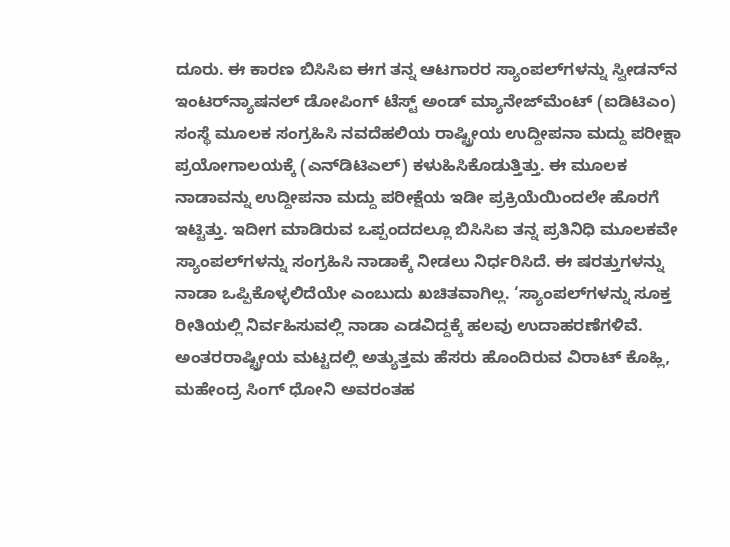ದೂರು. ಈ ಕಾರಣ ಬಿಸಿಸಿಐ ಈಗ ತನ್ನ ಆಟಗಾರರ ಸ್ಯಾಂಪಲ್‌ಗಳನ್ನು ಸ್ವೀಡನ್‌ನ ಇಂಟರ್‌ನ್ಯಾಷನಲ್‌ ಡೋಪಿಂಗ್‌ ಟೆಸ್ಟ್‌ ಅಂಡ್‌ ಮ್ಯಾನೇಜ್‌ಮೆಂಟ್ (ಐಡಿಟಿಎಂ) ಸಂಸ್ಥೆ ಮೂಲಕ ಸಂಗ್ರಹಿಸಿ ನವದೆಹಲಿಯ ರಾಷ್ಟ್ರೀಯ ಉದ್ದೀಪನಾ ಮದ್ದು ಪರೀಕ್ಷಾ ಪ್ರಯೋಗಾಲಯಕ್ಕೆ (ಎನ್‌ಡಿಟಿಎಲ್) ಕಳುಹಿಸಿಕೊಡುತ್ತಿತ್ತು. ಈ ಮೂಲಕ ನಾಡಾವನ್ನು ಉದ್ದೀಪನಾ ಮದ್ದು ಪರೀಕ್ಷೆಯ ಇಡೀ ಪ್ರಕ್ರಿಯೆಯಿಂದಲೇ ಹೊರಗೆ ಇಟ್ಟಿತ್ತು. ಇದೀಗ ಮಾಡಿರುವ ಒಪ್ಪಂದದಲ್ಲೂ ಬಿಸಿಸಿಐ ತನ್ನ ಪ್ರತಿನಿಧಿ ಮೂಲಕವೇ ಸ್ಯಾಂಪಲ್‌ಗಳನ್ನು ಸಂಗ್ರಹಿಸಿ ನಾಡಾಕ್ಕೆ ನೀಡಲು ನಿರ್ಧರಿಸಿದೆ. ಈ ಷರತ್ತುಗಳನ್ನು ನಾಡಾ ಒಪ್ಪಿಕೊಳ್ಳಲಿದೆಯೇ ಎಂಬುದು ಖಚಿತವಾಗಿಲ್ಲ. ‘ಸ್ಯಾಂಪಲ್‌ಗಳನ್ನು ಸೂಕ್ತ ರೀತಿಯಲ್ಲಿ ನಿರ್ವಹಿಸುವಲ್ಲಿ ನಾಡಾ ಎಡವಿದ್ದಕ್ಕೆ ಹಲವು ಉದಾಹರಣೆಗಳಿವೆ. ಅಂತರರಾಷ್ಟ್ರೀಯ ಮಟ್ಟದಲ್ಲಿ ಅತ್ಯುತ್ತಮ ಹೆಸರು ಹೊಂದಿರುವ ವಿರಾಟ್‌ ಕೊಹ್ಲಿ, ಮಹೇಂದ್ರ ಸಿಂಗ್‌ ಧೋನಿ ಅವರಂತಹ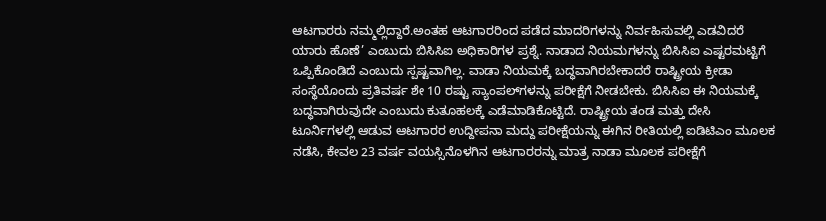ಆಟಗಾರರು ನಮ್ಮಲ್ಲಿದ್ದಾರೆ.ಅಂತಹ ಆಟಗಾರರಿಂದ ಪಡೆದ ಮಾದರಿಗಳನ್ನು ನಿರ್ವಹಿಸುವಲ್ಲಿ ಎಡವಿದರೆ ಯಾರು ಹೊಣೆ’ ಎಂಬುದು ಬಿಸಿಸಿಐ ಅಧಿಕಾರಿಗಳ ಪ್ರಶ್ನೆ. ನಾಡಾದ ನಿಯಮಗಳನ್ನು ಬಿಸಿಸಿಐ ಎಷ್ಟರಮಟ್ಟಿಗೆ ಒಪ್ಪಿಕೊಂಡಿದೆ ಎಂಬುದು ಸ್ಪಷ್ಟವಾಗಿಲ್ಲ. ವಾಡಾ ನಿಯಮಕ್ಕೆ ಬದ್ಧವಾಗಿರಬೇಕಾದರೆ ರಾಷ್ಟ್ರೀಯ ಕ್ರೀಡಾ ಸಂಸ್ಥೆಯೊಂದು ಪ್ರತಿವರ್ಷ ಶೇ 10 ರಷ್ಟು ಸ್ಯಾಂಪಲ್‌ಗಳನ್ನು ಪರೀಕ್ಷೆಗೆ ನೀಡಬೇಕು. ಬಿಸಿಸಿಐ ಈ ನಿಯಮಕ್ಕೆ ಬದ್ಧವಾಗಿರುವುದೇ ಎಂಬುದು ಕುತೂಹಲಕ್ಕೆ ಎಡೆಮಾಡಿಕೊಟ್ಟಿದೆ. ರಾಷ್ಟ್ರೀಯ ತಂಡ ಮತ್ತು ದೇಸಿ ಟೂರ್ನಿಗಳಲ್ಲಿ ಆಡುವ ಆಟಗಾರರ ಉದ್ದೀಪನಾ ಮದ್ದು ಪರೀಕ್ಷೆಯನ್ನು ಈಗಿನ ರೀತಿಯಲ್ಲಿ ಐಡಿಟಿಎಂ ಮೂಲಕ ನಡೆಸಿ, ಕೇವಲ 23 ವರ್ಷ ವಯಸ್ಸಿನೊಳಗಿನ ಆಟಗಾರರನ್ನು ಮಾತ್ರ ನಾಡಾ ಮೂಲಕ ಪರೀಕ್ಷೆಗೆ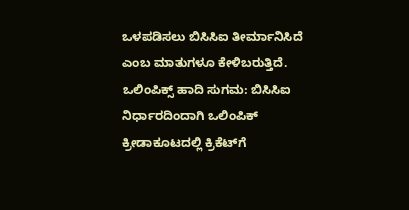ಒಳಪಡಿಸಲು ಬಿಸಿಸಿಐ ತೀರ್ಮಾನಿಸಿದೆ ಎಂಬ ಮಾತುಗಳೂ ಕೇಳಿಬರುತ್ತಿದೆ. ಒಲಿಂಪಿಕ್ಸ್‌ ಹಾದಿ ಸುಗಮ: ಬಿಸಿಸಿಐ ನಿರ್ಧಾರದಿಂದಾಗಿ ಒಲಿಂಪಿಕ್‌ ಕ್ರೀಡಾಕೂಟದಲ್ಲಿ ಕ್ರಿಕೆಟ್‌ಗೆ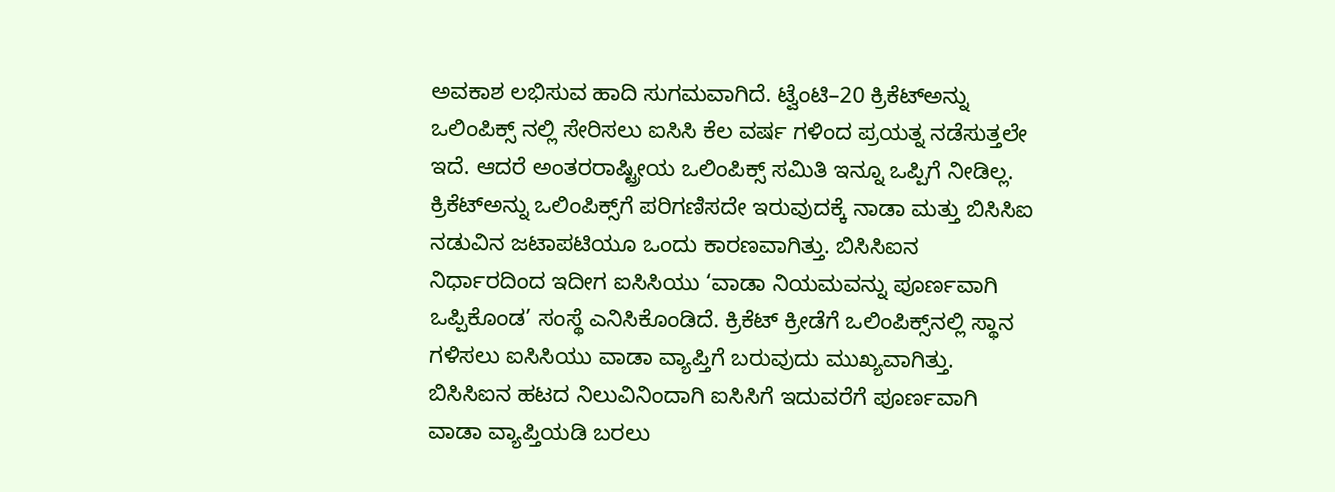ಅವಕಾಶ ಲಭಿಸುವ ಹಾದಿ ಸುಗಮವಾಗಿದೆ. ಟ್ವೆಂಟಿ–20 ಕ್ರಿಕೆಟ್‌ಅನ್ನು ಒಲಿಂಪಿಕ್ಸ್‌ ನಲ್ಲಿ ಸೇರಿಸಲು ಐಸಿಸಿ ಕೆಲ ವರ್ಷ ಗಳಿಂದ ಪ್ರಯತ್ನ ನಡೆಸುತ್ತಲೇ ಇದೆ. ಆದರೆ ಅಂತರರಾಷ್ಟ್ರೀಯ ಒಲಿಂಪಿಕ್ಸ್‌ ಸಮಿತಿ ಇನ್ನೂ ಒಪ್ಪಿಗೆ ನೀಡಿಲ್ಲ. ಕ್ರಿಕೆಟ್‌ಅನ್ನು ಒಲಿಂಪಿಕ್ಸ್‌ಗೆ ಪರಿಗಣಿಸದೇ ಇರುವುದಕ್ಕೆ ನಾಡಾ ಮತ್ತು ಬಿಸಿಸಿಐ ನಡುವಿನ ಜಟಾಪಟಿಯೂ ಒಂದು ಕಾರಣವಾಗಿತ್ತು. ಬಿಸಿಸಿಐನ ನಿರ್ಧಾರದಿಂದ ಇದೀಗ ಐಸಿಸಿಯು ‘ವಾಡಾ ನಿಯಮವನ್ನು ಪೂರ್ಣವಾಗಿ ಒಪ್ಪಿಕೊಂಡ’ ಸಂಸ್ಥೆ ಎನಿಸಿಕೊಂಡಿದೆ. ಕ್ರಿಕೆಟ್‌ ಕ್ರೀಡೆಗೆ ಒಲಿಂಪಿಕ್ಸ್‌ನಲ್ಲಿ ಸ್ಥಾನ ಗಳಿಸಲು ಐಸಿಸಿಯು ವಾಡಾ ವ್ಯಾಪ್ತಿಗೆ ಬರುವುದು ಮುಖ್ಯವಾಗಿತ್ತು. ಬಿಸಿಸಿಐನ ಹಟದ ನಿಲುವಿನಿಂದಾಗಿ ಐಸಿಸಿಗೆ ಇದುವರೆಗೆ ಪೂರ್ಣವಾಗಿ ವಾಡಾ ವ್ಯಾಪ್ತಿಯಡಿ ಬರಲು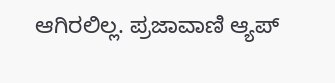ಆಗಿರಲಿಲ್ಲ. ಪ್ರಜಾವಾಣಿ ಆ್ಯಪ್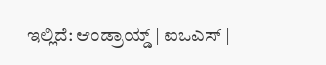ಇಲ್ಲಿದೆ: ಆಂಡ್ರಾಯ್ಡ್ | ಐಒಎಸ್ |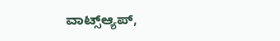ವಾಟ್ಸ್ಆ್ಯಪ್,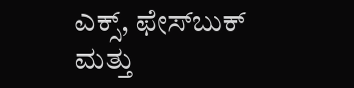ಎಕ್ಸ್, ಫೇಸ್‌ಬುಕ್ ಮತ್ತು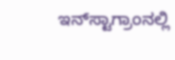ಇನ್‌ಸ್ಟಾಗ್ರಾಂನಲ್ಲಿ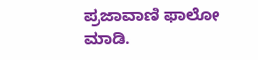ಪ್ರಜಾವಾಣಿ ಫಾಲೋ ಮಾಡಿ.